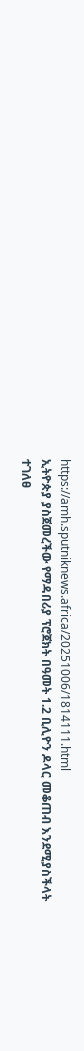https://amh.sputniknews.africa/20251006/1814111.html
ኢትዮጵያ ያስጀመረችው የማዳበሪያ ፕሮጀክት በዓመት 1.2 ቢሊዮን ዶላር መቆጠብ እንደሚያስችላት ተገለፀ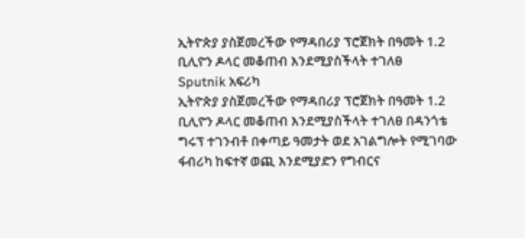ኢትዮጵያ ያስጀመረችው የማዳበሪያ ፕሮጀክት በዓመት 1.2 ቢሊዮን ዶላር መቆጠብ እንደሚያስችላት ተገለፀ
Sputnik አፍሪካ
ኢትዮጵያ ያስጀመረችው የማዳበሪያ ፕሮጀክት በዓመት 1.2 ቢሊዮን ዶላር መቆጠብ እንደሚያስችላት ተገለፀ በዳንጎቴ ግሩፕ ተገንብቶ በቀጣይ ዓመታት ወደ አገልግሎት የሚገባው ፋብሪካ ከፍተኛ ወጪ እንደሚያድን የግብርና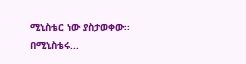ሚኒስቴር ነው ያስታወቀው፡፡ በሚኒስቴሩ...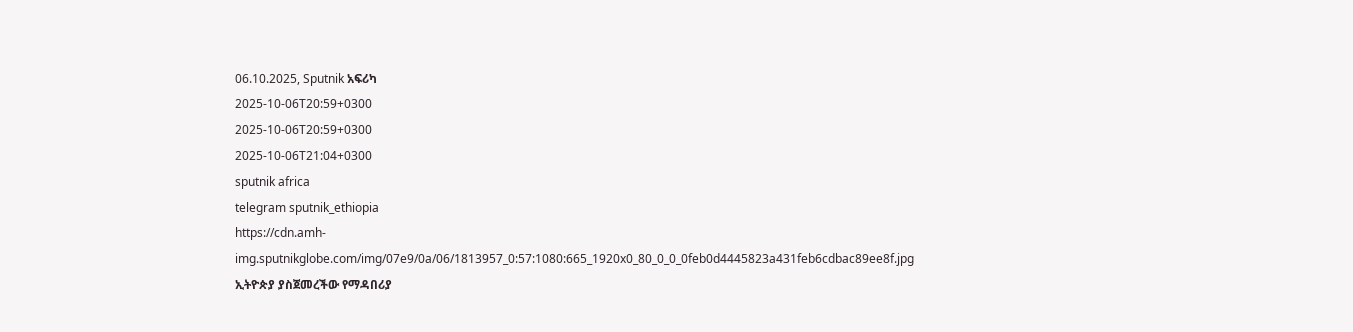06.10.2025, Sputnik አፍሪካ
2025-10-06T20:59+0300
2025-10-06T20:59+0300
2025-10-06T21:04+0300
sputnik africa
telegram sputnik_ethiopia
https://cdn.amh-img.sputnikglobe.com/img/07e9/0a/06/1813957_0:57:1080:665_1920x0_80_0_0_0feb0d4445823a431feb6cdbac89ee8f.jpg
ኢትዮጵያ ያስጀመረችው የማዳበሪያ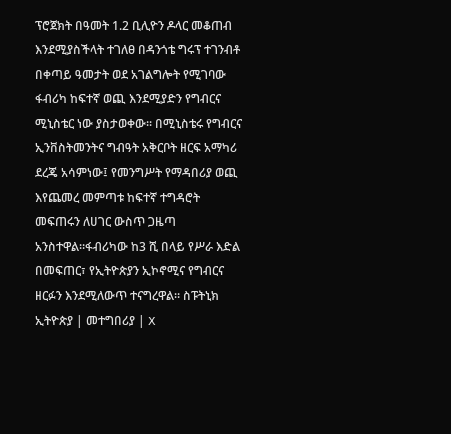ፕሮጀክት በዓመት 1.2 ቢሊዮን ዶላር መቆጠብ እንደሚያስችላት ተገለፀ በዳንጎቴ ግሩፕ ተገንብቶ በቀጣይ ዓመታት ወደ አገልግሎት የሚገባው ፋብሪካ ከፍተኛ ወጪ እንደሚያድን የግብርና ሚኒስቴር ነው ያስታወቀው፡፡ በሚኒስቴሩ የግብርና ኢንቨስትመንትና ግብዓት አቅርቦት ዘርፍ አማካሪ ደረጄ አሳምነው፤ የመንግሥት የማዳበሪያ ወጪ እየጨመረ መምጣቱ ከፍተኛ ተግዳሮት መፍጠሩን ለሀገር ውስጥ ጋዜጣ አንስተዋል።ፋብሪካው ከ3 ሺ በላይ የሥራ እድል በመፍጠር፣ የኢትዮጵያን ኢኮኖሚና የግብርና ዘርፉን እንደሚለውጥ ተናግረዋል። ስፑትኒክ ኢትዮጵያ | መተግበሪያ | X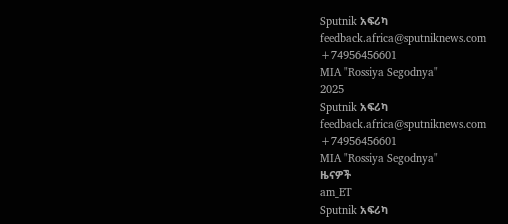Sputnik አፍሪካ
feedback.africa@sputniknews.com
+74956456601
MIA "Rossiya Segodnya"
2025
Sputnik አፍሪካ
feedback.africa@sputniknews.com
+74956456601
MIA "Rossiya Segodnya"
ዜናዎች
am_ET
Sputnik አፍሪካ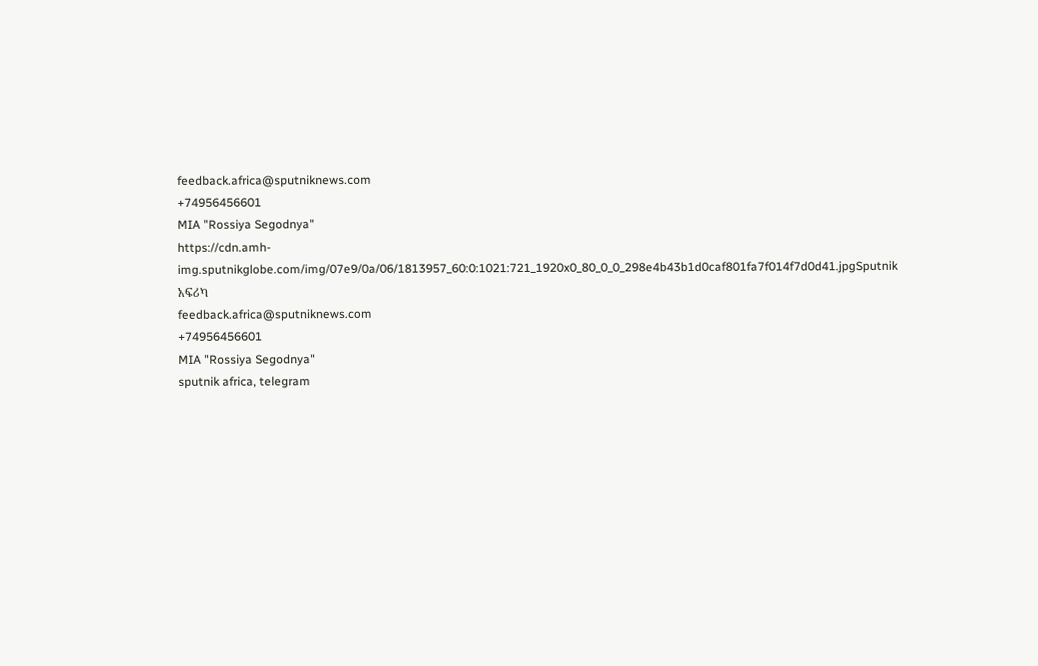feedback.africa@sputniknews.com
+74956456601
MIA "Rossiya Segodnya"
https://cdn.amh-img.sputnikglobe.com/img/07e9/0a/06/1813957_60:0:1021:721_1920x0_80_0_0_298e4b43b1d0caf801fa7f014f7d0d41.jpgSputnik አፍሪካ
feedback.africa@sputniknews.com
+74956456601
MIA "Rossiya Segodnya"
sputnik africa, telegram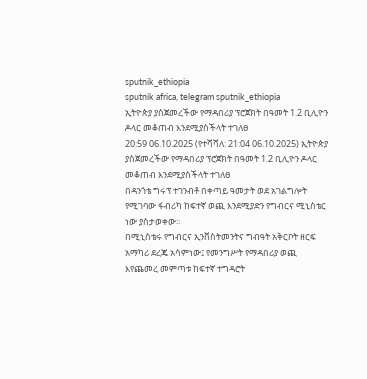sputnik_ethiopia
sputnik africa, telegram sputnik_ethiopia
ኢትዮጵያ ያስጀመረችው የማዳበሪያ ፕሮጀክት በዓመት 1.2 ቢሊዮን ዶላር መቆጠብ እንደሚያስችላት ተገለፀ
20:59 06.10.2025 (የተሻሻለ: 21:04 06.10.2025) ኢትዮጵያ ያስጀመረችው የማዳበሪያ ፕሮጀክት በዓመት 1.2 ቢሊዮን ዶላር መቆጠብ እንደሚያስችላት ተገለፀ
በዳንጎቴ ግሩፕ ተገንብቶ በቀጣይ ዓመታት ወደ አገልግሎት የሚገባው ፋብሪካ ከፍተኛ ወጪ እንደሚያድን የግብርና ሚኒስቴር ነው ያስታወቀው፡፡
በሚኒስቴሩ የግብርና ኢንቨስትመንትና ግብዓት አቅርቦት ዘርፍ አማካሪ ደረጄ አሳምነው፤ የመንግሥት የማዳበሪያ ወጪ እየጨመረ መምጣቱ ከፍተኛ ተግዳሮት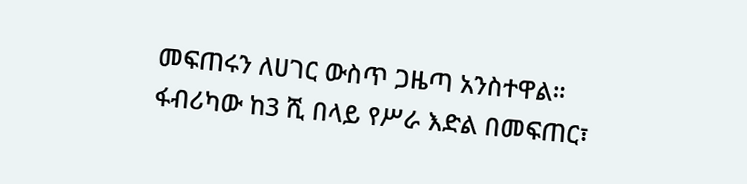መፍጠሩን ለሀገር ውስጥ ጋዜጣ አንስተዋል።
ፋብሪካው ከ3 ሺ በላይ የሥራ እድል በመፍጠር፣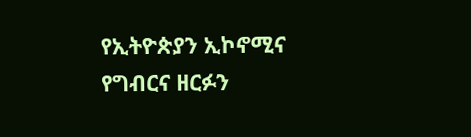የኢትዮጵያን ኢኮኖሚና የግብርና ዘርፉን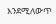እንደሚለውጥ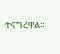ተናግረዋል።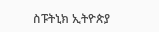ስፑትኒክ ኢትዮጵያ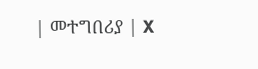| መተግበሪያ | X